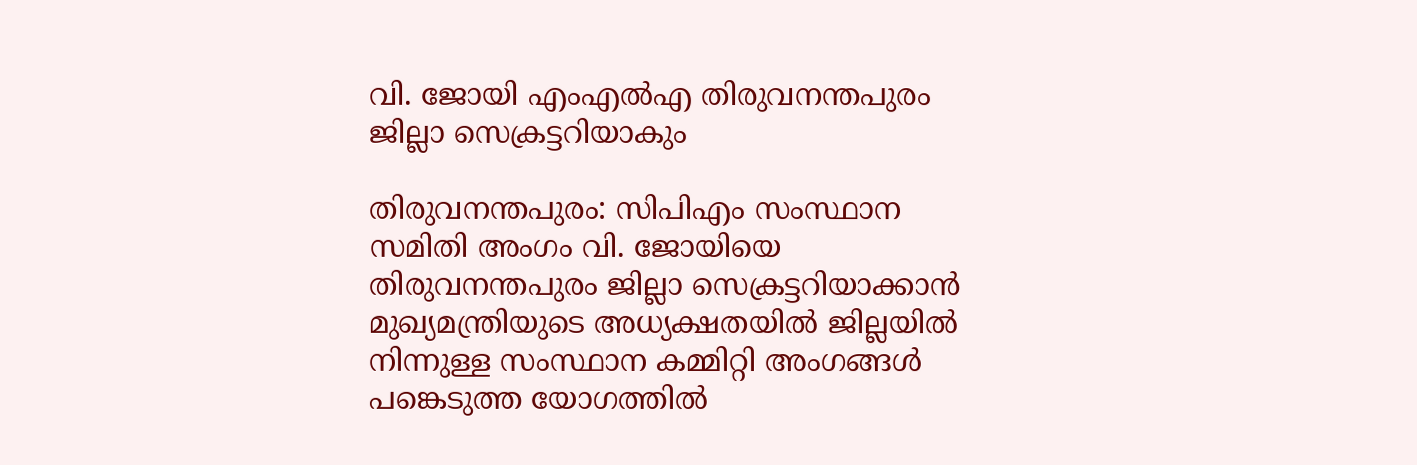വി. ജോയി എംഎല്‍എ തിരുവനന്തപുരം ജില്ലാ സെക്രട്ടറിയാകും

തിരുവനന്തപുരം: സിപിഎം സംസ്ഥാന സമിതി അംഗം വി. ജോയിയെ തിരുവനന്തപുരം ജില്ലാ സെക്രട്ടറിയാക്കാന്‍ മുഖ്യമന്ത്രിയുടെ അധ്യക്ഷതയില്‍ ജില്ലയില്‍ നിന്നുള്ള സംസ്ഥാന കമ്മിറ്റി അംഗങ്ങള്‍ പങ്കെടുത്ത യോഗത്തില്‍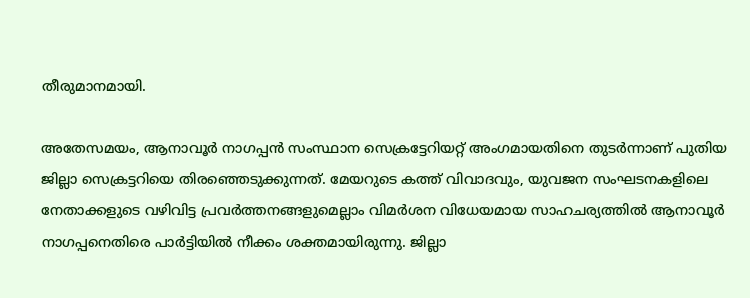തീരുമാനമായി.

അതേസമയം, ആനാവൂര്‍ നാഗപ്പന്‍ സംസ്ഥാന സെക്രട്ടേറിയറ്റ് അംഗമായതിനെ തുടര്‍ന്നാണ് പുതിയ ജില്ലാ സെക്രട്ടറിയെ തിരഞ്ഞെടുക്കുന്നത്. മേയറുടെ കത്ത് വിവാദവും, യുവജന സംഘടനകളിലെ നേതാക്കളുടെ വഴിവിട്ട പ്രവര്‍ത്തനങ്ങളുമെല്ലാം വിമര്‍ശന വിധേയമായ സാഹചര്യത്തില്‍ ആനാവൂര്‍ നാഗപ്പനെതിരെ പാര്‍ട്ടിയില്‍ നീക്കം ശക്തമായിരുന്നു. ജില്ലാ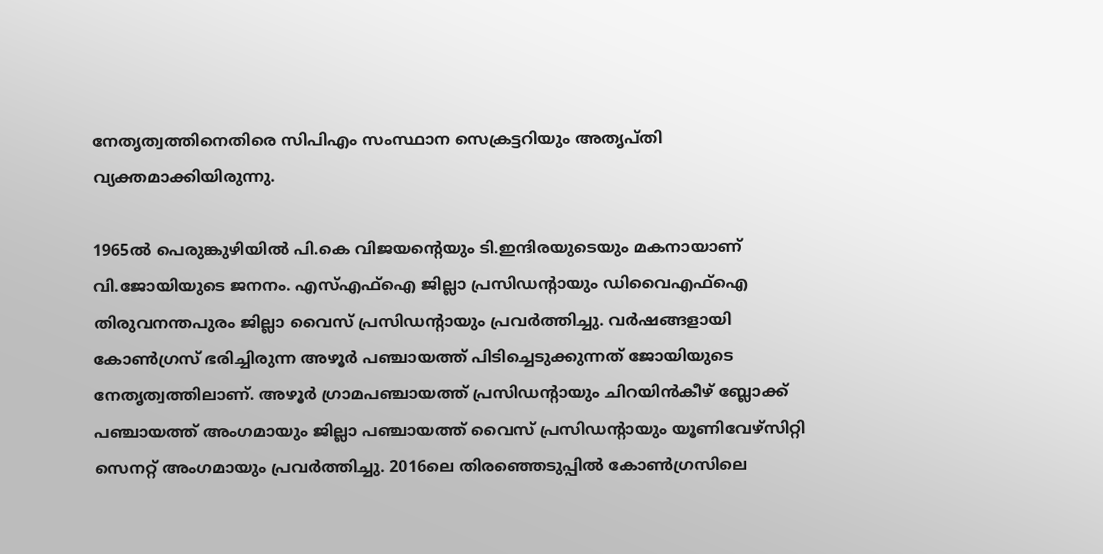നേതൃത്വത്തിനെതിരെ സിപിഎം സംസ്ഥാന സെക്രട്ടറിയും അതൃപ്തി വ്യക്തമാക്കിയിരുന്നു.

1965ല്‍ പെരുങ്കുഴിയില്‍ പി.കെ വിജയന്റെയും ടി.ഇന്ദിരയുടെയും മകനായാണ് വി.ജോയിയുടെ ജനനം. എസ്എഫ്‌ഐ ജില്ലാ പ്രസിഡന്റായും ഡിവൈഎഫ്‌ഐ തിരുവനന്തപുരം ജില്ലാ വൈസ് പ്രസിഡന്റായും പ്രവര്‍ത്തിച്ചു. വര്‍ഷങ്ങളായി കോണ്‍ഗ്രസ് ഭരിച്ചിരുന്ന അഴൂര്‍ പഞ്ചായത്ത് പിടിച്ചെടുക്കുന്നത് ജോയിയുടെ നേതൃത്വത്തിലാണ്. അഴൂര്‍ ഗ്രാമപഞ്ചായത്ത് പ്രസിഡന്റായും ചിറയിന്‍കീഴ് ബ്ലോക്ക് പഞ്ചായത്ത് അംഗമായും ജില്ലാ പഞ്ചായത്ത് വൈസ് പ്രസിഡന്റായും യൂണിവേഴ്‌സിറ്റി സെനറ്റ് അംഗമായും പ്രവര്‍ത്തിച്ചു. 2016ലെ തിരഞ്ഞെടുപ്പില്‍ കോണ്‍ഗ്രസിലെ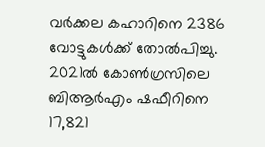വര്‍ക്കല കഹാറിനെ 2386 വോട്ടുകള്‍ക്ക് തോല്‍പിച്ചു. 2021ല്‍ കോണ്‍ഗ്രസിലെ ബിആര്‍എം ഷഫീറിനെ 17,821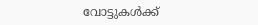വോട്ടുകള്‍ക്ക്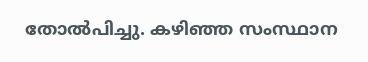തോല്‍പിച്ചു. കഴിഞ്ഞ സംസ്ഥാന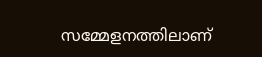സമ്മേളനത്തിലാണ്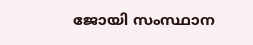ജോയി സംസ്ഥാന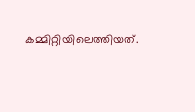കമ്മിറ്റിയിലെത്തിയത്.